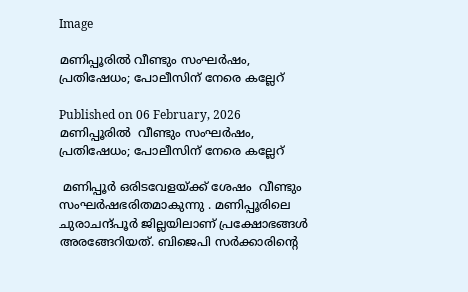Image

മണിപ്പൂരിൽ വീണ്ടും സംഘർഷം, പ്രതിഷേധം; പോലീസിന് നേരെ കല്ലേറ്

Published on 06 February, 2026
മണിപ്പൂരിൽ  വീണ്ടും സംഘർഷം, പ്രതിഷേധം; പോലീസിന് നേരെ കല്ലേറ്

 മണിപ്പൂർ ഒരിടവേളയ്ക്ക് ശേഷം  വീണ്ടും സംഘർഷഭരിതമാകുന്നു . മണിപ്പൂരിലെ ചുരാചന്ദ്പൂർ ജില്ലയിലാണ് പ്രക്ഷോഭങ്ങൾ അരങ്ങേറിയത്. ബിജെപി സർക്കാരിന്റെ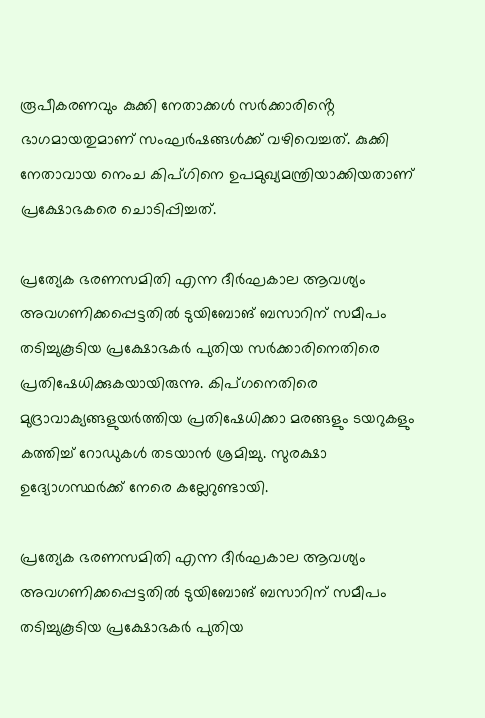രൂപീകരണവും കുക്കി നേതാക്കൾ സർക്കാരിൻ്റെ ഭാഗമായതുമാണ് സംഘർഷങ്ങൾക്ക് വഴിവെച്ചത്. കുക്കി നേതാവായ നെംച കിപ്ഗിനെ ഉപമുഖ്യമന്ത്രിയാക്കിയതാണ്  പ്രക്ഷോഭകരെ ചൊടിപ്പിച്ചത്.

പ്രത്യേക ഭരണസമിതി എന്ന ദീർഘകാല ആവശ്യം അവഗണിക്കപ്പെട്ടതിൽ ടുയിബോങ് ബസാറിന് സമീപം തടിച്ചുകൂടിയ പ്രക്ഷോഭകർ പുതിയ സർക്കാരിനെതിരെ പ്രതിഷേധിക്കുകയായിരുന്നു. കിപ്ഗനെതിരെ മുദ്രാവാക്യങ്ങളുയർത്തിയ പ്രതിഷേധിക്കാ മരങ്ങളും ടയറുകളും കത്തിച്ച് റോഡുകൾ തടയാൻ ശ്രമിച്ചു. സുരക്ഷാ ഉദ്യോഗസ്ഥർക്ക് നേരെ കല്ലേറുണ്ടായി.

പ്രത്യേക ഭരണസമിതി എന്ന ദീർഘകാല ആവശ്യം അവഗണിക്കപ്പെട്ടതിൽ ടുയിബോങ് ബസാറിന് സമീപം തടിച്ചുകൂടിയ പ്രക്ഷോഭകർ പുതിയ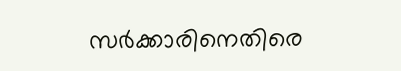സർക്കാരിനെതിരെ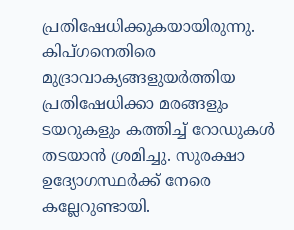പ്രതിഷേധിക്കുകയായിരുന്നു. കിപ്ഗനെതിരെ മുദ്രാവാക്യങ്ങളുയർത്തിയ പ്രതിഷേധിക്കാ മരങ്ങളും ടയറുകളും കത്തിച്ച് റോഡുകൾ തടയാൻ ശ്രമിച്ചു. സുരക്ഷാ ഉദ്യോഗസ്ഥർക്ക് നേരെ കല്ലേറുണ്ടായി.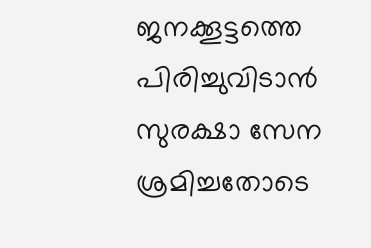ജനക്കൂട്ടത്തെ പിരിച്ചുവിടാൻ സുരക്ഷാ സേന ശ്രമിച്ചതോടെ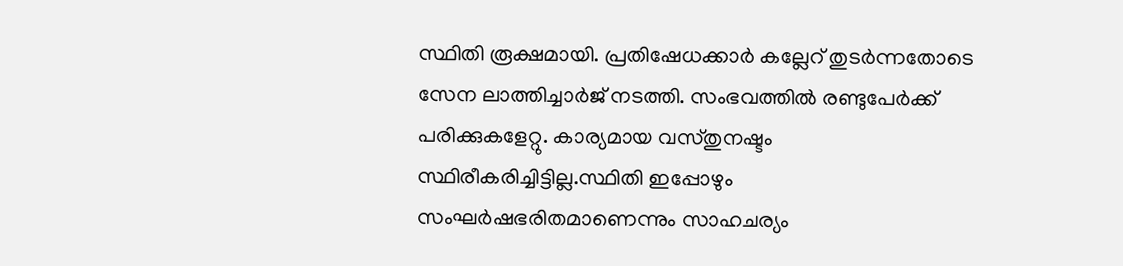സ്ഥിതി രൂക്ഷമായി. പ്രതിഷേധക്കാർ കല്ലേറ് തുടർന്നതോടെ സേന ലാത്തിച്ചാർജ് നടത്തി. സംഭവത്തിൽ രണ്ടുപേർക്ക് പരിക്കുകളേറ്റു. കാര്യമായ വസ്തുനഷ്ടം സ്ഥിരീകരിച്ചിട്ടില്ല.സ്ഥിതി ഇപ്പോഴും സംഘർഷഭരിതമാണെന്നും സാഹചര്യം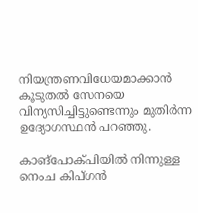നിയന്ത്രണവിധേയമാക്കാൻ കൂടുതൽ സേനയെ വിന്യസിച്ചിട്ടുണ്ടെന്നും മുതിർന്ന ഉദ്യോഗസ്ഥൻ പറഞ്ഞു.

കാങ്പോക്പിയിൽ നിന്നുള്ള നെംച കിപ്ഗൻ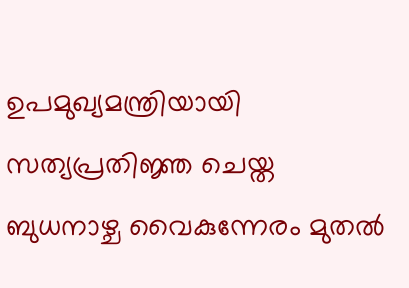ഉപമുഖ്യമന്ത്രിയായി സത്യപ്രതിജ്ഞ ചെയ്ത ബുധനാഴ്ച വൈകുന്നേരം മുതൽ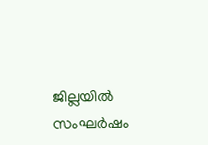ജില്ലയിൽ സംഘർഷം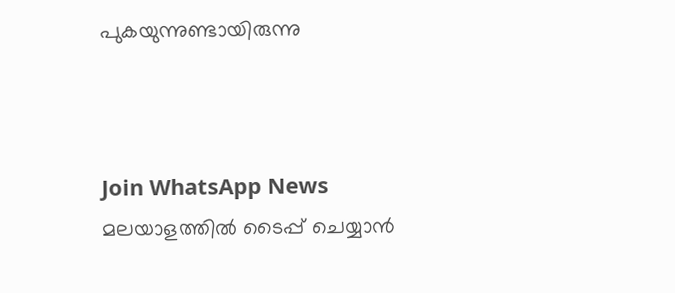പുകയുന്നുണ്ടായിരുന്നു



Join WhatsApp News
മലയാളത്തില്‍ ടൈപ്പ് ചെയ്യാന്‍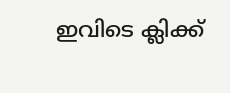ഇവിടെ ക്ലിക്ക്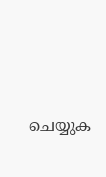ചെയ്യുക